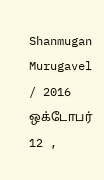Shanmugan Murugavel / 2016 ஒக்டோபர் 12 ,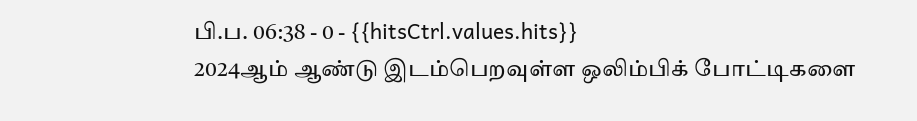பி.ப. 06:38 - 0 - {{hitsCtrl.values.hits}}
2024ஆம் ஆண்டு இடம்பெறவுள்ள ஒலிம்பிக் போட்டிகளை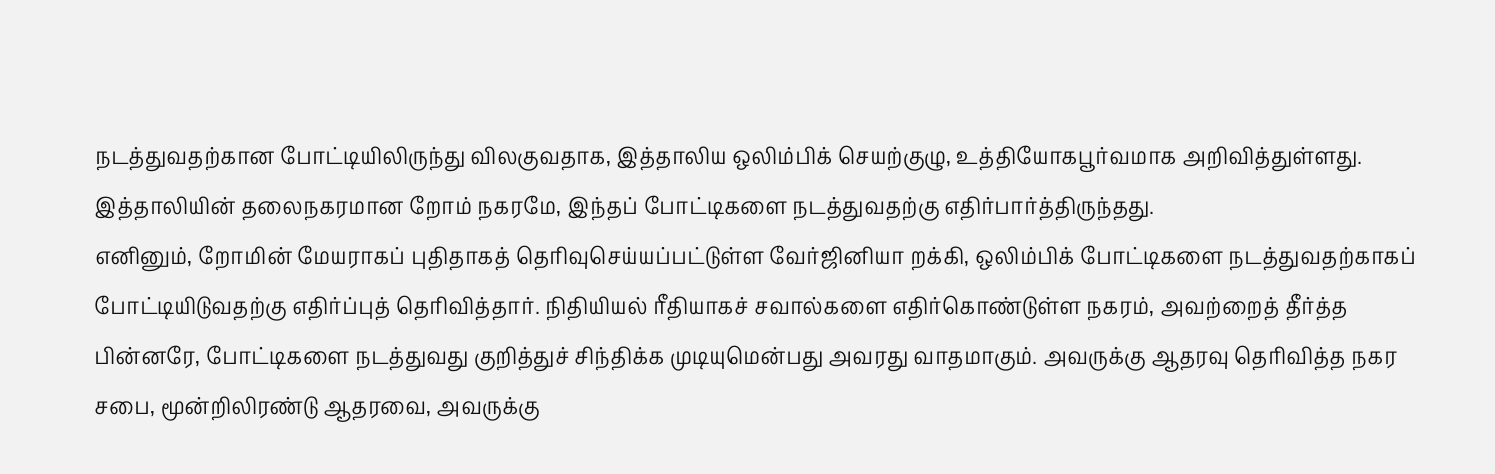நடத்துவதற்கான போட்டியிலிருந்து விலகுவதாக, இத்தாலிய ஒலிம்பிக் செயற்குழு, உத்தியோகபூர்வமாக அறிவித்துள்ளது. இத்தாலியின் தலைநகரமான றோம் நகரமே, இந்தப் போட்டிகளை நடத்துவதற்கு எதிர்பார்த்திருந்தது.
எனினும், றோமின் மேயராகப் புதிதாகத் தெரிவுசெய்யப்பட்டுள்ள வேர்ஜினியா றக்கி, ஒலிம்பிக் போட்டிகளை நடத்துவதற்காகப் போட்டியிடுவதற்கு எதிர்ப்புத் தெரிவித்தார். நிதியியல் ரீதியாகச் சவால்களை எதிர்கொண்டுள்ள நகரம், அவற்றைத் தீர்த்த பின்னரே, போட்டிகளை நடத்துவது குறித்துச் சிந்திக்க முடியுமென்பது அவரது வாதமாகும். அவருக்கு ஆதரவு தெரிவித்த நகர சபை, மூன்றிலிரண்டு ஆதரவை, அவருக்கு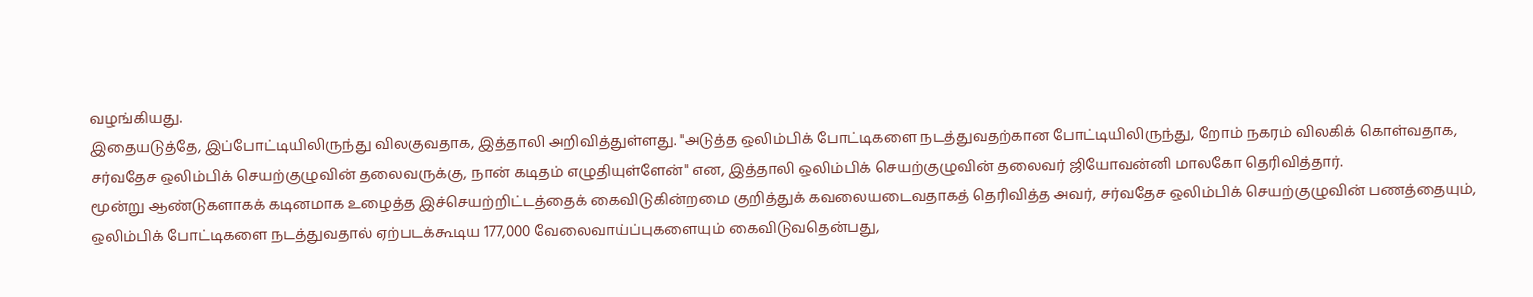வழங்கியது.
இதையடுத்தே, இப்போட்டியிலிருந்து விலகுவதாக, இத்தாலி அறிவித்துள்ளது. "அடுத்த ஒலிம்பிக் போட்டிகளை நடத்துவதற்கான போட்டியிலிருந்து, றோம் நகரம் விலகிக் கொள்வதாக, சர்வதேச ஒலிம்பிக் செயற்குழுவின் தலைவருக்கு, நான் கடிதம் எழுதியுள்ளேன்" என, இத்தாலி ஒலிம்பிக் செயற்குழுவின் தலைவர் ஜியோவன்னி மாலகோ தெரிவித்தார்.
மூன்று ஆண்டுகளாகக் கடினமாக உழைத்த இச்செயற்றிட்டத்தைக் கைவிடுகின்றமை குறித்துக் கவலையடைவதாகத் தெரிவித்த அவர், சர்வதேச ஒலிம்பிக் செயற்குழுவின் பணத்தையும், ஒலிம்பிக் போட்டிகளை நடத்துவதால் ஏற்படக்கூடிய 177,000 வேலைவாய்ப்புகளையும் கைவிடுவதென்பது,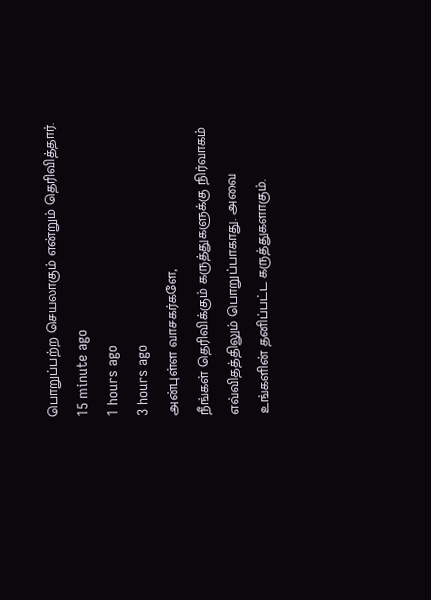பொறுப்பற்ற செயலாகும் என்றும் தெரிவித்தார்.
15 minute ago
1 hours ago
3 hours ago
அன்புள்ள வாசகர்களே,
நீங்கள் தெரிவிக்கும் கருத்துகளுக்கு நிர்வாகம் எவ்விதத்திலும் பொறுப்பாகாது. அவை உங்களின் தனிப்பட்ட கருத்துகளாகும்.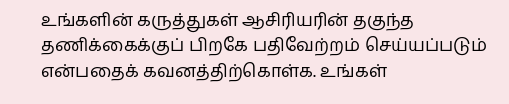உங்களின் கருத்துகள் ஆசிரியரின் தகுந்த தணிக்கைக்குப் பிறகே பதிவேற்றம் செய்யப்படும் என்பதைக் கவனத்திற்கொள்க. உங்கள்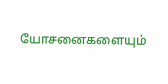யோசனைகளையும்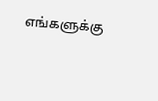எங்களுக்கு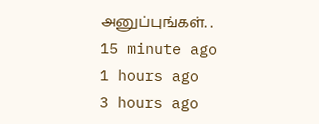அனுப்புங்கள். .
15 minute ago
1 hours ago
3 hours ago